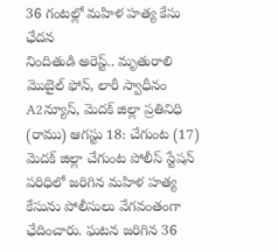36 గంటల్లో మహిళ హత్య కేసు ఛేదన
నిందితుడి అరెస్ట్.. మృతురాలి మొబైల్ ఫోన్, లారీ స్వాధీనం A2న్యూస్, మెదక్ జిల్లా ప్రతినిధి (రాము) ఆగస్టు 18: చేగుంట (17) మెదక్ జిల్లా చేగుంట పోలీస్ స్టేషన్ పరిధిలో జరిగిన మహిళ హత్య కేసును పోలీసులు వేగవంతంగా ఛేదించారు. ఘటన జరిగిన 36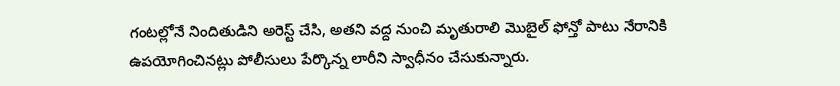గంటల్లోనే నిందితుడిని అరెస్ట్ చేసి, అతని వద్ద నుంచి మృతురాలి మొబైల్ ఫోన్తో పాటు నేరానికి ఉపయోగించినట్లు పోలీసులు పేర్కొన్న లారీని స్వాధీనం చేసుకున్నారు.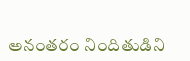అనంతరం నిందితుడిని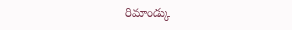రిమాండ్కు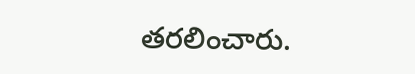తరలించారు.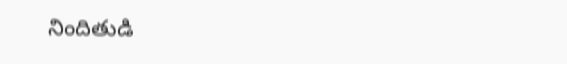నిందితుడి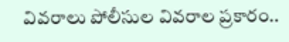వివరాలు పోలీసుల వివరాల ప్రకారం..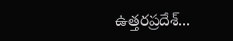ఉత్తరప్రదేశ్...